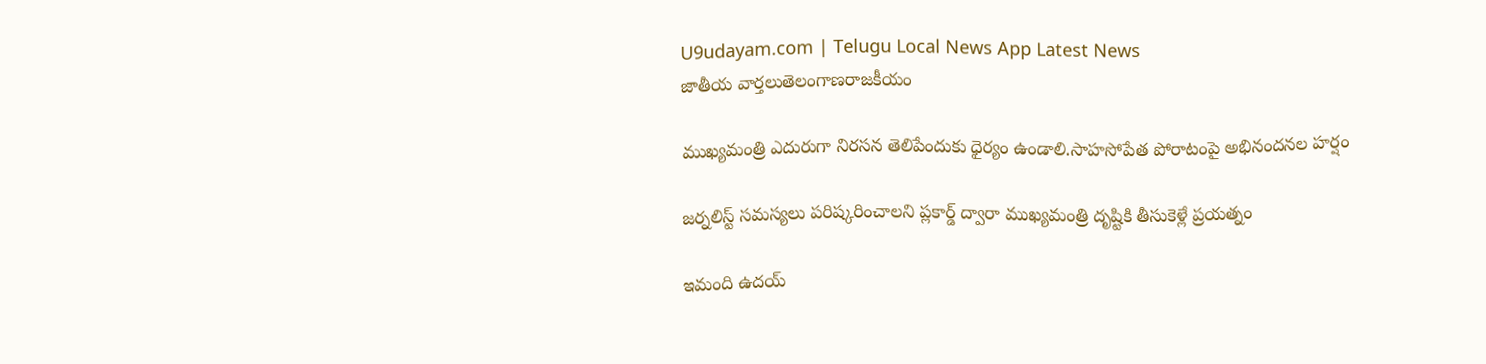U9udayam.com | Telugu Local News App Latest News
జాతీయ వార్తలుతెలంగాణరాజకీయం

ముఖ్యమంత్రి ఎదురుగా నిరసన తెలిపేందుకు ధైర్యం ఉండాలి.సాహసోపేత పోరాటంపై అభినందనల హర్షం

జర్నలిస్ట్ సమస్యలు పరిష్కరించాలని ప్లకార్డ్ ద్వారా ముఖ్యమంత్రి దృష్టికి తీసుకెళ్లే ప్రయత్నం

ఇమంది ఉదయ్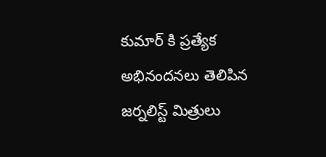కుమార్ కి ప్రత్యేక అభినందనలు తెలిపిన జర్నలిస్ట్ మిత్రులు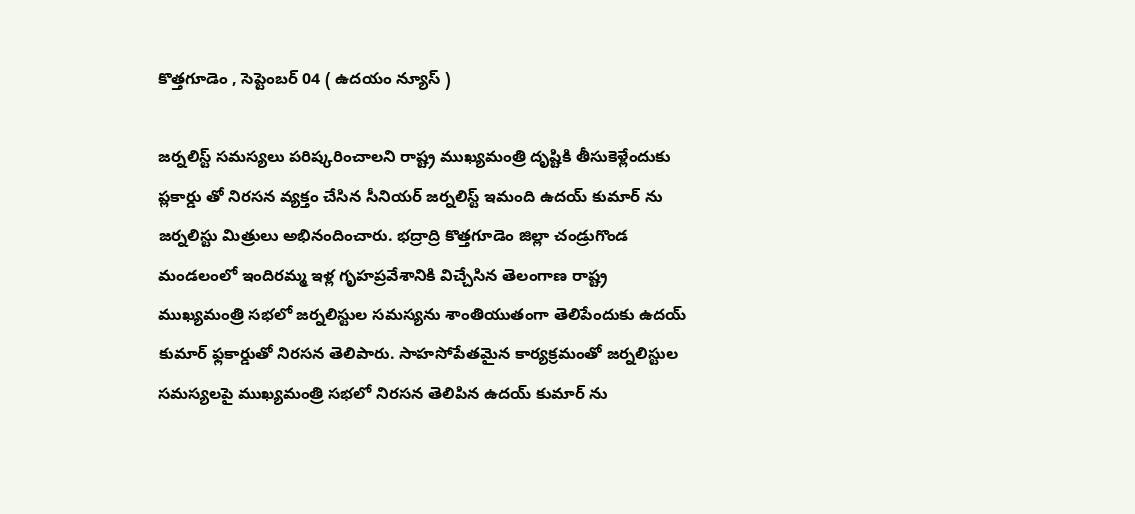కొత్తగూడెం , సెప్టెంబర్ 04 ( ఉదయం న్యూస్ )

జర్నలిస్ట్ సమస్యలు పరిష్కరించాలని రాష్ట్ర ముఖ్యమంత్రి దృష్టికి తీసుకెళ్లేందుకు ప్లకార్డు తో నిరసన వ్యక్తం చేసిన సీనియర్ జర్నలిస్ట్ ఇమంది ఉదయ్ కుమార్ ను జర్నలిస్టు మిత్రులు అభినందించారు. భద్రాద్రి కొత్తగూడెం జిల్లా చండ్రుగొండ మండలంలో ఇందిరమ్మ ఇళ్ల గృహప్రవేశానికి విచ్చేసిన తెలంగాణ రాష్ట్ర ముఖ్యమంత్రి సభలో జర్నలిస్టుల సమస్యను శాంతియుతంగా తెలిపేందుకు ఉదయ్ కుమార్ ఫ్లకార్డుతో నిరసన తెలిపారు. సాహసోపేతమైన కార్యక్రమంతో జర్నలిస్టుల సమస్యలపై ముఖ్యమంత్రి సభలో నిరసన తెలిపిన ఉదయ్ కుమార్ ను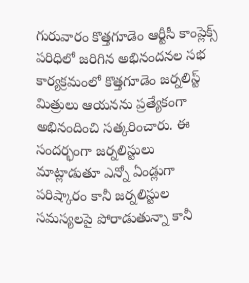గురువారం కొత్తగూడెం ఆర్టీసీ కాంప్లెక్స్ పరిధిలో జరిగిన అభినందనల సభ కార్యక్రమంలో కొత్తగూడెం జర్నలిస్ట్ మిత్రులు ఆయనను ప్రత్యేకంగా అభినందించి సత్కరించారు. ఈ సందర్భంగా జర్నలిస్టులు మాట్లాడుతూ ఎన్నో ఏండ్లుగా పరిష్కారం కానీ జర్నలిస్టుల సమస్యలపై పోరాడుతున్నా కానీ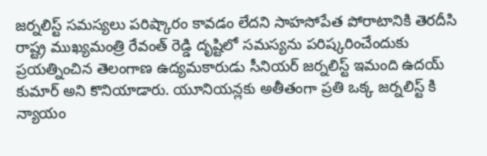జర్నలిస్ట్ సమస్యలు పరిష్కారం కావడం లేదని సాహసోపేత పోరాటానికి తెరదీసి రాష్ట్ర ముఖ్యమంత్రి రేవంత్ రెడ్డి దృష్టిలో సమస్యను పరిష్కరించేందుకు ప్రయత్నించిన తెలంగాణ ఉద్యమకారుడు సీనియర్ జర్నలిస్ట్ ఇమంది ఉదయ్ కుమార్ అని కొనియాడారు. యూనియన్లకు అతీతంగా ప్రతి ఒక్క జర్నలిస్ట్ కి న్యాయం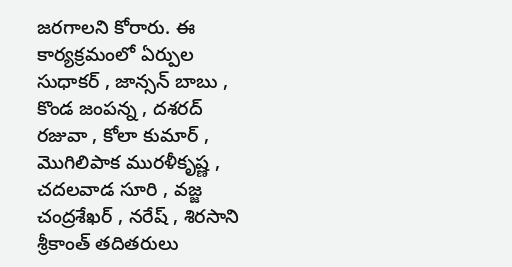జరగాలని కోరారు. ఈ కార్యక్రమంలో ఏర్పుల సుధాకర్ , జాన్సన్ బాబు , కొండ జంపన్న , దశరద్ రజువా , కోలా కుమార్ , మొగిలిపాక మురళీకృష్ణ , చదలవాడ సూరి , వజ్జ చంద్రశేఖర్ , నరేష్ , శిరసాని శ్రీకాంత్ తదితరులు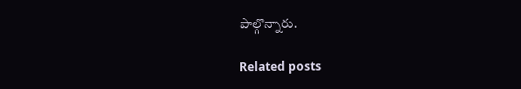పాల్గొన్నారు.

Related posts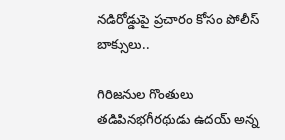నడిరోడ్డుపై ప్రచారం కోసం పోలీస్ బాక్సులు..

గిరిజనుల గొంతులు తడిపినభగీరథుడు ఉదయ్ అన్న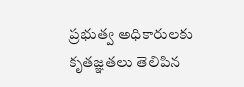ప్రభుత్వ అధికారులకు కృతజ్ఞతలు తెలిపిన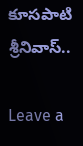కూసపాటి శ్రీనివాస్..

Leave a